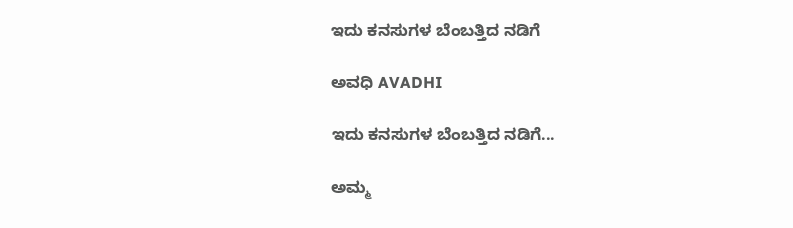ಇದು ಕನಸುಗಳ ಬೆಂಬತ್ತಿದ ನಡಿಗೆ‍

ಅವಧಿ AVADHI

ಇದು ಕನಸುಗಳ ಬೆಂಬತ್ತಿದ ನಡಿಗೆ...

ಅಮ್ಮ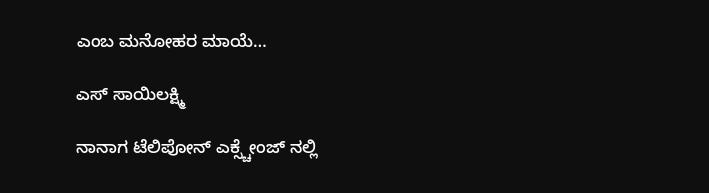ಎಂಬ ಮನೋಹರ ಮಾಯೆ…

ಎಸ್ ಸಾಯಿಲಕ್ಷ್ಮಿ

ನಾನಾಗ ಟೆಲಿಪೋನ್ ಎಕ್ಸ್ಚೇಂಜ್ ನಲ್ಲಿ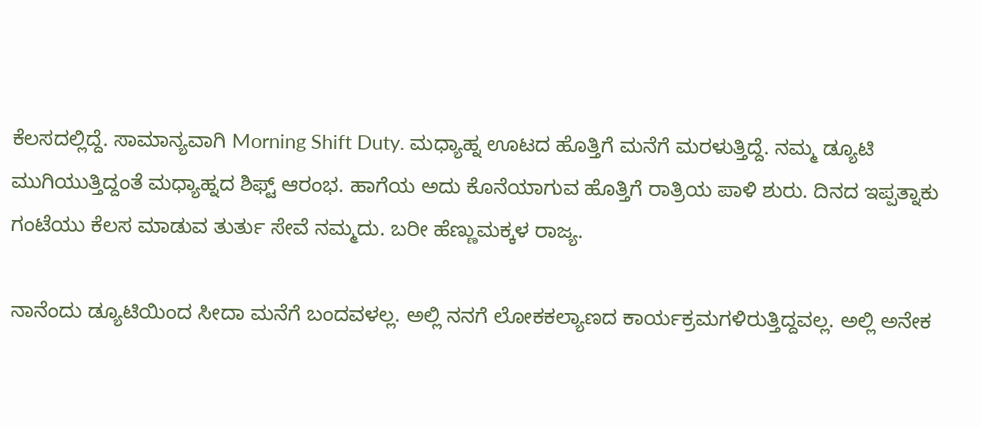ಕೆಲಸದಲ್ಲಿದ್ದೆ. ಸಾಮಾನ್ಯವಾಗಿ Morning Shift Duty. ಮಧ್ಯಾಹ್ನ ಊಟದ ಹೊತ್ತಿಗೆ ಮನೆಗೆ ಮರಳುತ್ತಿದ್ದೆ. ನಮ್ಮ ಡ್ಯೂಟಿ ಮುಗಿಯುತ್ತಿದ್ದಂತೆ ಮಧ್ಯಾಹ್ನದ ಶಿಫ್ಟ್ ಆರಂಭ. ಹಾಗೆಯ ಅದು‌ ಕೊನೆಯಾಗುವ ಹೊತ್ತಿಗೆ ರಾತ್ರಿಯ ಪಾಳಿ ಶುರು. ದಿನದ ಇಪ್ಪತ್ನಾಕು ಗಂಟೆಯು ಕೆಲಸ ಮಾಡುವ ತುರ್ತು ಸೇವೆ ನಮ್ಮದು. ಬರೀ ಹೆಣ್ಣುಮಕ್ಕಳ ರಾಜ್ಯ.

ನಾನೆಂದು ಡ್ಯೂಟಿಯಿಂದ ಸೀದಾ ಮನೆಗೆ ಬಂದವಳಲ್ಲ. ಅಲ್ಲಿ ನನಗೆ ಲೋಕ‌ಕಲ್ಯಾಣದ ಕಾರ್ಯಕ್ರಮಗಳಿರುತ್ತಿದ್ದವಲ್ಲ. ಅಲ್ಲಿ ಅನೇಕ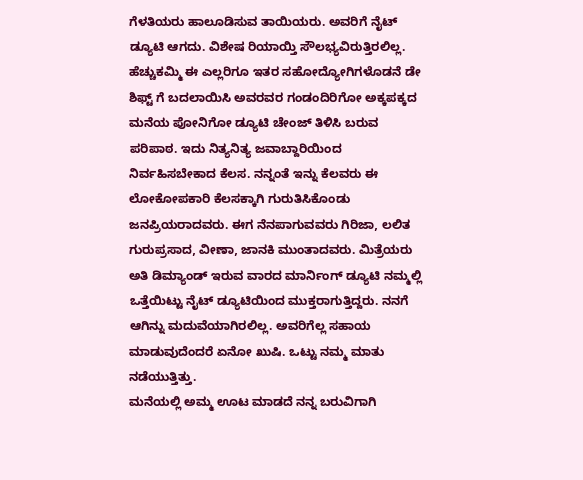ಗೆಳತಿಯರು ಹಾಲೂಡಿಸುವ ತಾಯಿಯರು. ಅವರಿಗೆ ನೈಟ್ ಡ್ಯೂಟಿ ಆಗದು. ವಿಶೇಷ ರಿಯಾಯ್ತಿ ಸೌಲಭ್ಯವಿರುತ್ತಿರಲಿಲ್ಲ. ಹೆಚ್ಚುಕಮ್ಮಿ ಈ ಎಲ್ಲರಿಗೂ ಇತರ ಸಹೋದ್ಯೋಗಿಗಳೊಡನೆ ಡೇ ಶಿಫ್ಟ್ ಗೆ ಬದಲಾಯಿಸಿ ಅವರ‌ವರ ಗಂಡಂದಿರಿಗೋ ಅಕ್ಕಪಕ್ಕದ ಮನೆಯ ಪೋನಿಗೋ ಡ್ಯೂಟಿ ಚೇಂಜ್ ತಿಳಿಸಿ ಬರುವ ಪರಿಪಾಠ. ಇದು‌ ನಿತ್ಯನಿತ್ಯ ಜವಾಬ್ದಾರಿಯಿಂದ ನಿರ್ವಹಿಸಬೇಕಾದ ಕೆಲಸ. ನನ್ನಂತೆ ಇನ್ನು ಕೆಲವರು ಈ‌ ಲೋಕೋಪಕಾರಿ ಕೆಲಸಕ್ಕಾಗಿ ಗುರುತಿಸಿಕೊಂಡು ಜನಪ್ರಿಯರಾದವರು. ಈಗ ನೆನಪಾಗುವವರು ಗಿರಿಜಾ, ಲಲಿತ ಗುರುಪ್ರಸಾದ, ವೀಣಾ, ಜಾನಕಿ ಮುಂತಾದವರು. ಮಿತ್ರೆಯರು ಅತಿ ಡಿಮ್ಯಾಂಡ್ ಇರುವ ವಾರದ ಮಾರ್ನಿಂಗ್ ಡ್ಯೂಟಿ‌ ನಮ್ಮಲ್ಲಿ ಒತ್ತೆಯಿಟ್ಟು ನೈಟ್ ಡ್ಯೂಟಿಯಿಂದ ಮುಕ್ತರಾಗುತ್ತಿದ್ದರು. ನನಗೆ ಆಗಿನ್ನು ಮದುವೆಯಾಗಿರಲಿಲ್ಲ. ಅವರಿಗೆಲ್ಲ ಸಹಾಯ ಮಾಡುವುದೆಂದರೆ ಏನೋ ಖುಷಿ. ಒಟ್ಟು ನಮ್ಮ ಮಾತು ನಡೆಯುತ್ತಿತ್ತು.
ಮನೆಯಲ್ಲಿ ಅಮ್ಮ ಊಟ‌ ಮಾಡದೆ‌ ನನ್ನ‌ ಬರುವಿಗಾಗಿ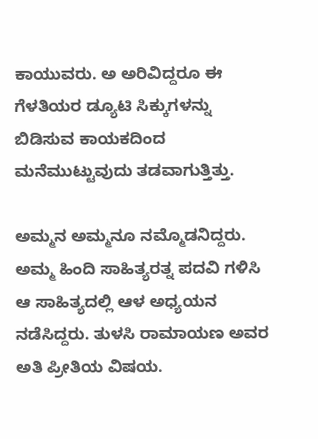ಕಾಯುವರು. ಅ ಅರಿವಿದ್ದರೂ ಈ ಗೆಳತಿಯರ ಡ್ಯೂಟಿ ಸಿಕ್ಕುಗಳನ್ನು ಬಿಡಿಸುವ ಕಾಯಕದಿಂದ ಮನೆಮುಟ್ಟುವುದು ತಡವಾಗುತ್ತಿತ್ತು.

ಅಮ್ಮನ ಅಮ್ಮನೂ ನಮ್ಮೊಡನಿದ್ದರು. ಅಮ್ಮ ಹಿಂದಿ ಸಾಹಿತ್ಯರತ್ನ ಪದವಿ ಗಳಿಸಿ ಆ ಸಾಹಿತ್ಯದಲ್ಲಿ ಆಳ ಅಧ್ಯಯನ ನಡೆಸಿದ್ದರು. ತುಳಸಿ ರಾಮಾಯಣ ಅವರ ಅತಿ ಪ್ರೀತಿಯ ವಿಷಯ.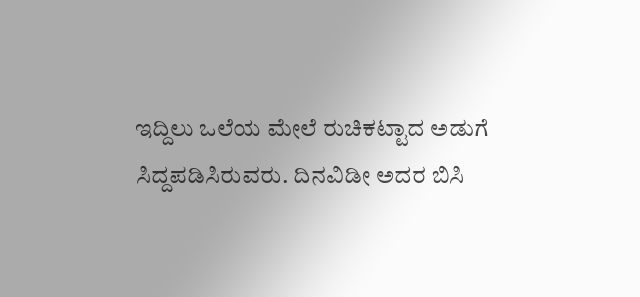ಇದ್ದಿಲು ಒಲೆಯ ಮೇಲೆ ರುಚಿಕಟ್ಟಾದ ಅಡುಗೆ ಸಿದ್ದ‌ಪಡಿಸಿರುವರು. ದಿನವಿಡೀ ಅದರ ಬಿಸಿ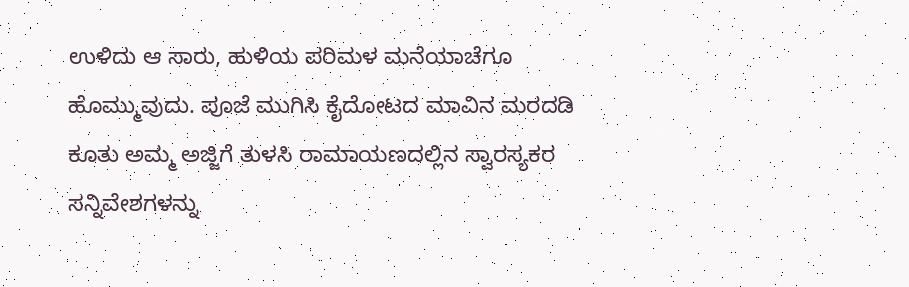ಉಳಿದು ಆ‌ ಸಾರು, ಹುಳಿಯ ಪರಿಮಳ‌‌ ಮನೆಯಾಚೆಗೂ ಹೊಮ್ಮುವುದು. ಪೂಜೆ‌ ಮುಗಿಸಿ ಕೈದೋಟದ ಮಾವಿನ‌ ಮರದಡಿ ಕೂತು ಅಮ್ಮ ಅಜ್ಜಿಗೆ‌ ತುಳಸಿ ರಾಮಾಯಣದಲ್ಲಿನ ಸ್ವಾರಸ್ಯಕರ ಸನ್ನಿವೇಶಗಳನ್ನು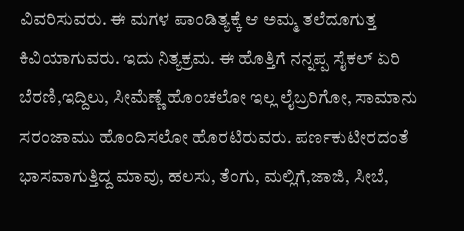ವಿವರಿಸುವರು. ಈ ಮಗಳ ಪಾಂಡಿತ್ಯಕ್ಕೆ ಆ ಅಮ್ಮ ತಲೆದೂಗುತ್ತ ಕಿವಿಯಾಗುವರು. ಇದು ನಿತ್ಯಕ್ರಮ. ಈ ಹೊತ್ತಿಗೆ ನನ್ನಪ್ಪ ಸೈಕಲ್ ಏರಿ ಬೆರಣಿ,ಇದ್ದಿಲು, ಸೀಮೆಣ್ಣೆ ಹೊಂಚಲೋ ಇಲ್ಲ ಲೈಬ್ರರಿಗೋ, ಸಾಮಾನು ಸರಂಜಾಮು ಹೊಂದಿಸಲೋ ಹೊರಟಿರುವರು. ಪರ್ಣಕುಟೀರದಂತೆ ಭಾಸವಾಗುತ್ತಿದ್ದ‌ ಮಾವು, ಹಲಸು, ತೆಂಗು, ಮಲ್ಲಿಗೆ,ಜಾಜಿ, ಸೀಬೆ,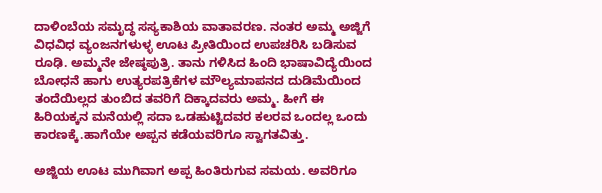ದಾಳಿಂಬೆಯ ಸಮೃದ್ಧ ಸಸ್ಯಕಾಶಿಯ ವಾತಾವರಣ. ನಂತರ ಅಮ್ಮ ಅಜ್ಜಿಗೆ ವಿಧವಿಧ ವ್ಯಂಜನಗಳುಳ್ಳ ಊಟ ಪ್ರೀತಿಯಿಂದ ಉಪಚರಿಸಿ‌ ಬಡಿಸುವ ರೂಢಿ. ಅಮ್ಮನೇ ಜೇಷ್ಠಪುತ್ರಿ. ತಾನು ಗಳಿಸಿದ ಹಿಂದಿ ಭಾಷಾ‌ವಿದ್ಯೆಯಿಂದ ಬೋಧನೆ ಹಾಗು‌ ಉತ್ಯರಪತ್ರಿಕೆಗಳ‌ ಮೌಲ್ಯಮಾಪನದ ದುಡಿಮೆಯಿಂದ ತಂದೆಯಿಲ್ಲದ‌ ತುಂಬಿದ ತವರಿಗೆ ದಿಕ್ಕಾದವರು ಅಮ್ಮ. ಹೀಗೆ ಈ ಹಿರಿಯಕ್ಕನ ಮನೆಯಲ್ಲಿ ಸದಾ‌ ಒಡಹುಟ್ಟಿದವರ ಕಲರವ‌ ಒಂದಲ್ಲ ಒಂದು ಕಾರಣಕ್ಕೆ.ಹಾಗೆಯೇ ಅಪ್ಪನ‌ ಕಡೆಯವರಿಗೂ ಸ್ವಾಗತವಿತ್ತು.

ಅಜ್ಜಿಯ ಊಟ ಮುಗಿವಾಗ ಅಪ್ಪ ಹಿಂತಿರುಗುವ ಸಮಯ. ಅವರಿಗೂ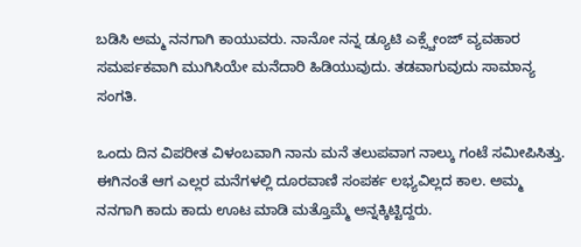ಬಡಿಸಿ ಅಮ್ಮ ನನಗಾಗಿ ಕಾಯುವರು. ನಾನೋ ನನ್ನ ಡ್ಯೂಟಿ ಎಕ್ಸ್ಚೇಂಜ್ ವ್ಯವಹಾರ ಸಮರ್ಪಕವಾಗಿ‌ ಮುಗಿಸಿಯೇ ಮನೆದಾರಿ ಹಿಡಿಯುವುದು. ತಡವಾಗುವುದು ಸಾಮಾನ್ಯ ಸಂಗತಿ.

ಒಂದು ದಿನ ವಿಪರೀತ ವಿಳಂಬವಾಗಿ‌ ನಾನು‌ ಮನೆ‌ ತಲುಪವಾಗ ನಾಲ್ಕು‌ ಗಂಟೆ‌ ಸಮೀಪಿಸಿತ್ತು. ಈಗಿನಂತೆ ಆಗ‌ ಎಲ್ಲರ ‌ಮನೆಗಳಲ್ಲಿ ದೂರವಾಣಿ ಸಂಪರ್ಕ ಲಭ್ಯವಿಲ್ಲದ ಕಾಲ. ಅಮ್ಮ ನನಗಾಗಿ ಕಾದು ಕಾದು ಊಟ ಮಾಡಿ ಮತ್ತೊಮ್ಮೆ ಅನ್ನಕ್ಕಿಟ್ಟಿದ್ದರು.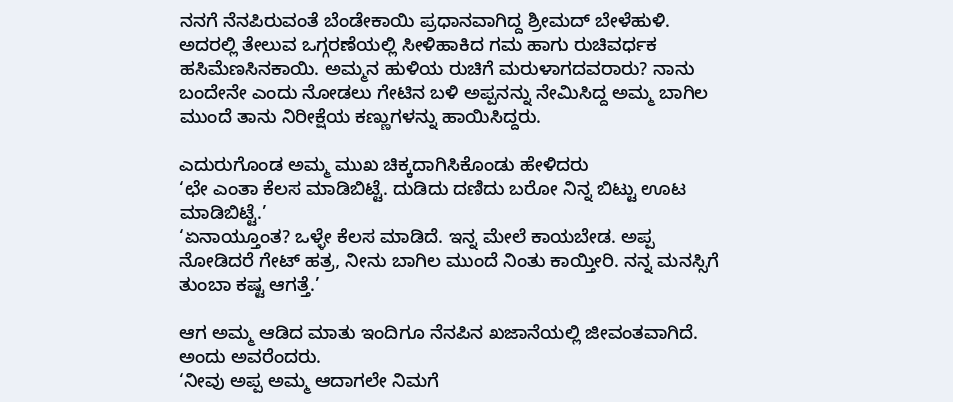ನನಗೆ ನೆನಪಿರುವಂತೆ ಬೆಂಡೇಕಾಯಿ ಪ್ರಧಾನವಾಗಿದ್ದ ಶ್ರೀಮದ್‌ ಬೇಳೆಹುಳಿ. ಅದರಲ್ಲಿ ತೇಲುವ ಒಗ್ಗರಣೆಯಲ್ಲಿ ಸೀಳಿ‌ಹಾಕಿದ ಗಮ ಹಾಗು ರುಚಿವರ್ಧಕ ಹಸಿಮೆಣಸಿನಕಾಯಿ. ಅಮ್ಮನ ಹುಳಿಯ‌ ರುಚಿಗೆ‌ ಮರುಳಾಗದವರಾರು? ನಾನು ಬಂದೇನೇ ಎಂದು ನೋಡಲು ಗೇಟಿನ ಬಳಿ ಅಪ್ಪನನ್ನು ನೇಮಿಸಿದ್ದ ಅಮ್ಮ ಬಾಗಿಲ ಮುಂದೆ ತಾನು ನಿರೀಕ್ಷೆಯ ಕಣ್ಣುಗಳನ್ನು ಹಾಯಿಸಿದ್ದರು.

ಎದುರುಗೊಂಡ ಅಮ್ಮ ಮುಖ ಚಿಕ್ಕದಾಗಿಸಿಕೊಂಡು ಹೇಳಿದರು
‘ಛೇ ಎಂತಾ ಕೆಲಸ ಮಾಡಿಬಿಟ್ಟೆ. ದುಡಿದು ದಣಿದು ಬರೋ ನಿನ್ನ ಬಿಟ್ಟು ಊಟ ಮಾಡಿಬಿಟ್ಟೆ.’
‘ಏನಾಯ್ತೂಂತ? ಒಳ್ಳೇ ಕೆಲಸ ಮಾಡಿದೆ. ಇನ್ನ ಮೇಲೆ ಕಾಯಬೇಡ. ಅಪ್ಪ ನೋಡಿದರೆ ಗೇಟ್ ಹತ್ರ, ನೀನು ಬಾಗಿಲ‌ ಮುಂದೆ‌ ನಿಂತು ಕಾಯ್ತೀರಿ. ನನ್ನ ಮನಸ್ಸಿಗೆ ತುಂಬಾ ಕಷ್ಟ ಆಗತ್ತೆ.’

ಆಗ ಅಮ್ಮ ಆಡಿದ ಮಾತು ಇಂದಿಗೂ ನೆನಪಿನ ಖಜಾನೆಯಲ್ಲಿ ಜೀವಂತವಾಗಿದೆ. ಅಂದು ಅವರೆಂದರು.
‘ನೀವು ಅಪ್ಪ ಅಮ್ಮ ಆದಾಗಲೇ ನಿಮಗೆ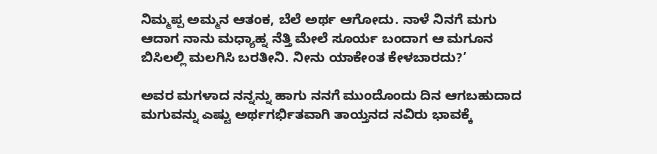ನಿಮ್ಮಪ್ಪ ಅಮ್ಮನ ಆತಂಕ, ಬೆಲೆ ಅರ್ಥ ಆಗೋದು. ನಾಳೆ ನಿನಗೆ ಮಗು ಆದಾಗ ನಾನು ಮಧ್ಯಾಹ್ನ ನೆತ್ತಿ‌ ಮೇಲೆ ಸೂರ್ಯ‌ ಬಂದಾಗ ಆ ಮಗೂನ ಬಿಸಿಲಲ್ಲಿ ಮಲಗಿಸಿ ಬರತೀನಿ. ನೀನು ಯಾಕೇಂತ ಕೇಳಬಾರದು?’

ಅವರ ಮಗಳಾದ ನನ್ನನ್ನು ಹಾಗು‌ ನನಗೆ ಮುಂದೊಂದು ದಿನ ಆಗಬಹುದಾದ ಮಗುವನ್ನು ಎಷ್ಟು ಅರ್ಥಗರ್ಭಿತವಾಗಿ ತಾಯ್ತನದ ನವಿರು ಭಾವಕ್ಕೆ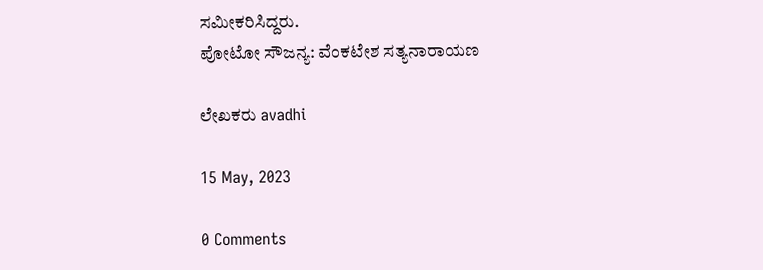ಸಮೀಕರಿಸಿದ್ದರು.
ಪೋಟೋ ಸೌಜನ್ಯ: ವೆಂಕಟೇಶ ಸತ್ಯನಾರಾಯಣ

ಲೇಖಕರು avadhi

15 May, 2023

0 Comments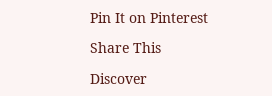Pin It on Pinterest

Share This

Discover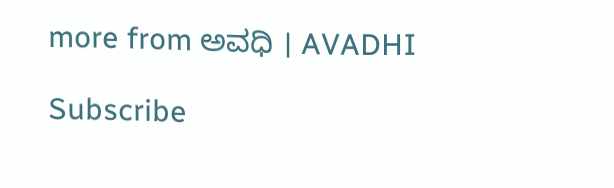more from ಅವಧಿ । AVADHI

Subscribe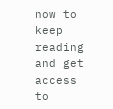now to keep reading and get access to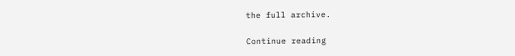the full archive.

Continue reading